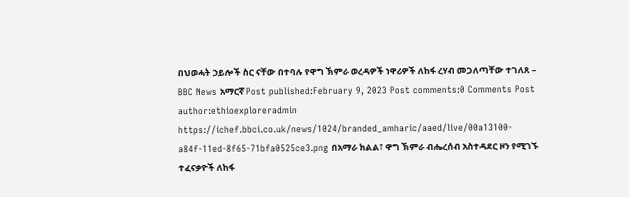በህወሓት ኃይሎች ስር ናቸው በተባሉ የዋግ ኽምራ ወረዳዎች ነዋሪዎች ለከፋ ረሃብ መጋለጣቸው ተገለጸ – BBC News አማርኛ Post published:February 9, 2023 Post comments:0 Comments Post author:ethioexploreradmin https://ichef.bbci.co.uk/news/1024/branded_amharic/aaed/live/00a13100-a84f-11ed-8f65-71bfa0525ce3.png በአማራ ክልል፣ ዋግ ኽምራ ብሔረሰብ አስተዳደር ዞን የሚገኙ ተፈናቃዮች ለከፋ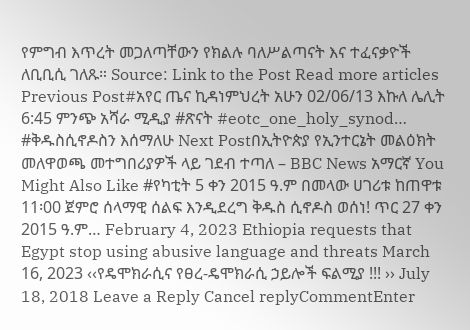የምግብ እጥረት መጋለጣቸውን የክልሉ ባለሥልጣናት እና ተፈናቃዮች ለቢቢሲ ገለጹ። Source: Link to the Post Read more articles Previous Post#አየር ጤና ኪዳነምህረት አሁን 02/06/13 እኩለ ሌሊት 6:45 ምንጭ አሻራ ሚዲያ #ጽናት #eotc_one_holy_synod… #ቅዱስሲኖዶስን እሰማለሁ Next Postበኢትዮጵያ የኢንተርኔት መልዕክት መለዋወጫ መተግበሪያዎች ላይ ገደብ ተጣለ – BBC News አማርኛ You Might Also Like #የካቲት 5 ቀን 2015 ዓ.ም በመላው ሀገሪቱ ከጠዋቱ 11፡00 ጀምሮ ሰላማዊ ሰልፍ እንዲደረግ ቅዱስ ሲኖዶስ ወሰነ! ጥር 27 ቀን 2015 ዓ.ም… February 4, 2023 Ethiopia requests that Egypt stop using abusive language and threats March 16, 2023 ‹‹የዴሞክራሲና የፀረ-ዴሞክራሲ ኃይሎች ፍልሚያ !!! ›› July 18, 2018 Leave a Reply Cancel replyCommentEnter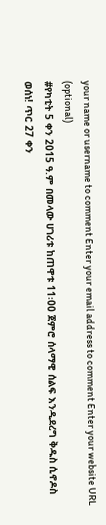your name or username to comment Enter your email address to comment Enter your website URL (optional)
#የካቲት 5 ቀን 2015 ዓ.ም በመላው ሀገሪቱ ከጠዋቱ 11፡00 ጀምሮ ሰላማዊ ሰልፍ እንዲደረግ ቅዱስ ሲኖዶስ ወሰነ! ጥር 27 ቀን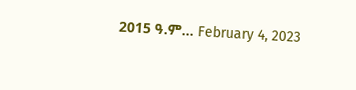2015 ዓ.ም… February 4, 2023